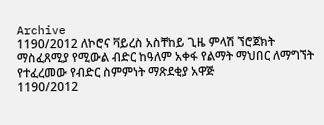Archive
1190/2012 ለኮሮና ቫይረስ አስቸከይ ጊዜ ምላሽ ኘሮጀክት ማስፈጸሚያ የሚውል ብድር ከዓለም አቀፋ የልማት ማህበር ለማግኘት የተፈረመው የብድር ስምምነት ማጽደቂያ አዋጅ
1190/2012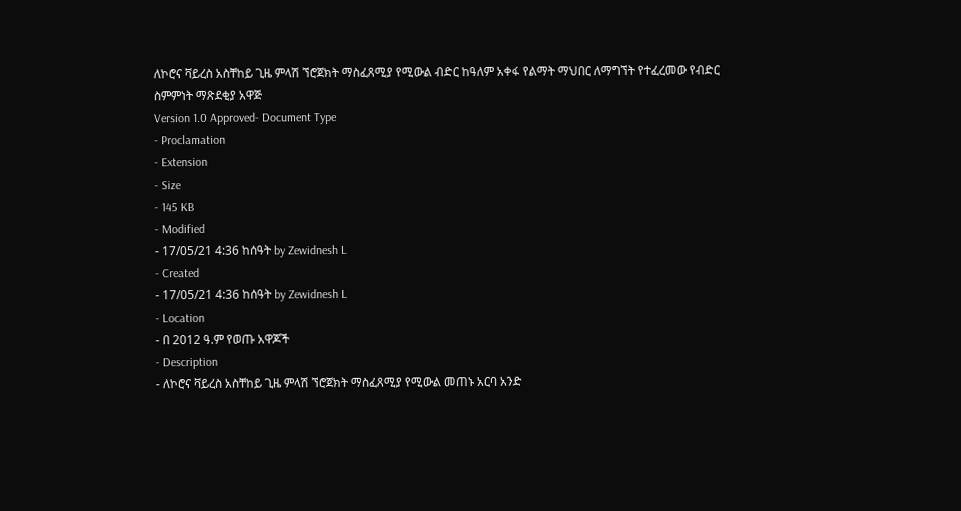ለኮሮና ቫይረስ አስቸከይ ጊዜ ምላሽ ኘሮጀክት ማስፈጸሚያ የሚውል ብድር ከዓለም አቀፋ የልማት ማህበር ለማግኘት የተፈረመው የብድር ስምምነት ማጽደቂያ አዋጅ
Version 1.0 Approved- Document Type
- Proclamation
- Extension
- Size
- 145 KB
- Modified
- 17/05/21 4:36 ከሰዓት by Zewidnesh L
- Created
- 17/05/21 4:36 ከሰዓት by Zewidnesh L
- Location
- በ 2012 ዓ.ም የወጡ አዋጆች
- Description
- ለኮሮና ቫይረስ አስቸከይ ጊዜ ምላሽ ኘሮጀክት ማስፈጸሚያ የሚውል መጠኑ አርባ አንድ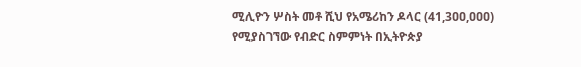ሚሊዮን ሦስት መቶ ሺህ የአሜሪከን ዶላር (41,3ዐዐ,ዐዐዐ) የሚያስገኘው የብድር ስምምነት በኢትዮጵያ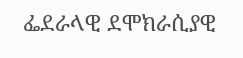ፌደራላዊ ደሞክራሲያዊ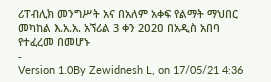ሪፐብሊክ መንግሥት አና በአለም አቀፍ የልማት ማህበር መካከል እ.አ.አ. አኘሪል 3 ቀን 2ዐ2ዐ በአዲስ አበባ የተፈረመ በመሆኑ
-
Version 1.0By Zewidnesh L, on 17/05/21 4:36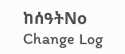ከሰዓትNo Change Log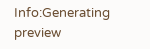Info:Generating preview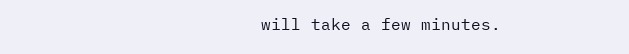will take a few minutes.